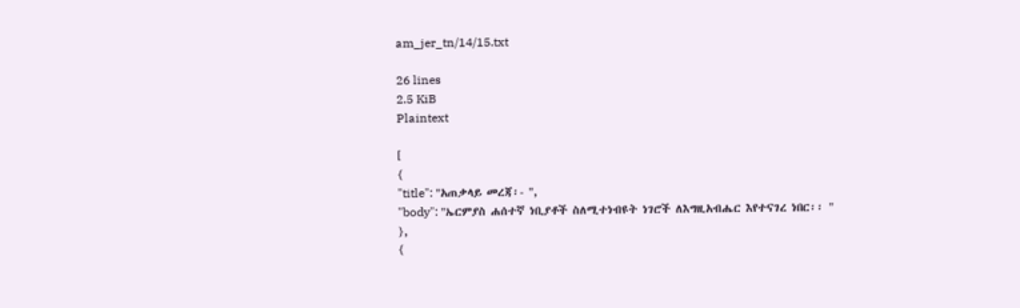am_jer_tn/14/15.txt

26 lines
2.5 KiB
Plaintext

[
{
"title": "አጠቃላይ መረጃ፡- ",
"body": "ኤርምያስ ሐሰተኛ ነቢያቶች ስለሚተነብዩት ነገሮች ለእግዚአብሔር እየተናገረ ነበር፡፡ "
},
{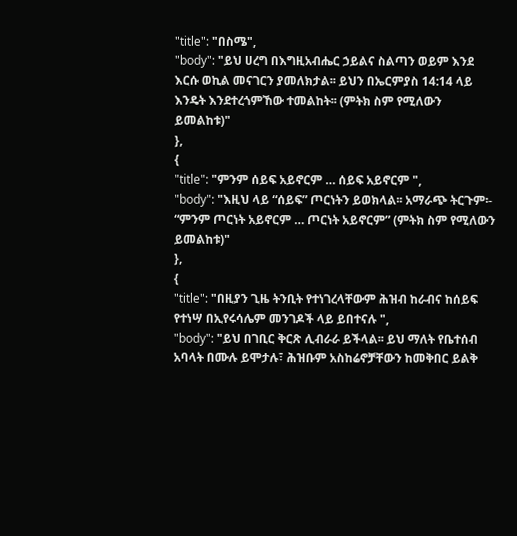"title": "በስሜ",
"body": "ይህ ሀረግ በእግዚአብሔር ኃይልና ስልጣን ወይም እንደ እርሱ ወኪል መናገርን ያመለክታል፡፡ ይህን በኤርምያስ 14:14 ላይ እንዴት እንደተረጎምኸው ተመልከት፡፡ (ምትክ ስም የሚለውን ይመልከቱ)"
},
{
"title": "ምንም ሰይፍ አይኖርም … ሰይፍ አይኖርም ",
"body": "እዚህ ላይ “ሰይፍ” ጦርነትን ይወክላል፡፡ አማራጭ ትርጉም፡- “ምንም ጦርነት አይኖርም … ጦርነት አይኖርም” (ምትክ ስም የሚለውን ይመልከቱ)"
},
{
"title": "በዚያን ጊዜ ትንቢት የተነገረላቸውም ሕዝብ ከራብና ከሰይፍ የተነሣ በኢየሩሳሌም መንገዶች ላይ ይበተናሉ ",
"body": "ይህ በገቢር ቅርጽ ሊብራራ ይችላል፡፡ ይህ ማለት የቤተሰብ አባላት በሙሉ ይሞታሉ፣ ሕዝቡም አስከሬኖቻቸውን ከመቅበር ይልቅ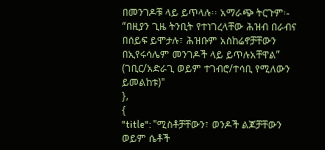በመንገዶቹ ላይ ይጥላሉ፡፡ አማራጭ ትርጉም፡- “በዚያን ጊዜ ትንቢት የተነገረላቸው ሕዝብ በራብና በሰይፍ ይሞታሉ፣ ሕዝቡም አስከሬኖቻቸውን በኢየሩሳሌም መንገዶች ላይ ይጥሉአቸዋል” (ገቢር/አድራጊ ወይም ተገብሮ/ተሳቢ የሚለውን ይመልከቱ)"
},
{
"title": "ሚስቶቻቸውን፣ ወንዶች ልጆቻቸውን ወይም ሴቶች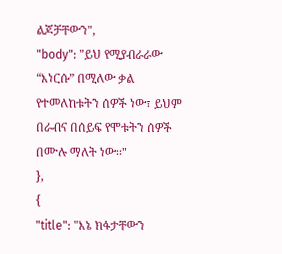ልጆቻቸውን",
"body": "ይህ የሚያብራራው “እነርሱ” በሚለው ቃል የተመለከቱትን ሰዎች ነው፣ ይህም በራብና በሰይፍ የሞቱትን ሰዎች በሙሉ ማለት ነው፡፡"
},
{
"title": "እኔ ክፋታቸውን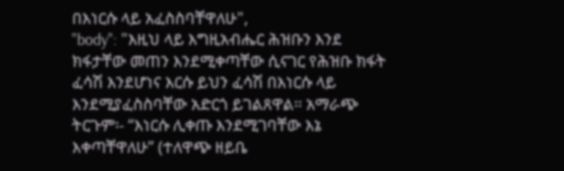በእነርሱ ላይ አፈስስባቸዋለሁ",
"body": "እዚህ ላይ እግዚአብሔር ሕዝቡን እንደ ክፋታቸው መጠን እንደሚቀጣቸው ሲናገር የሕዝቡ ክፋት ፈሳሽ እንደሆነና እርሱ ይህን ፈሳሽ በእነርሱ ላይ እንደሚያፈስስባቸው አድርጎ ይገልጸዋል፡፡ አማራጭ ትርጉም፡- “እነርሱ ሊቀጡ እንደሚገባቸው እኔ እቀጣቸዋለሁ” (ተለዋጭ ዘይቤ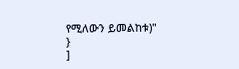የሚለውን ይመልከቱ)"
}
]